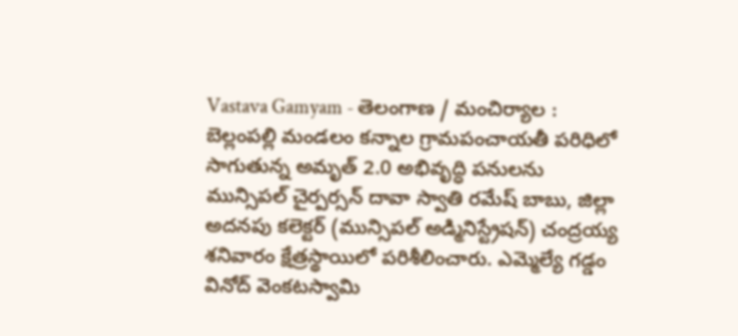Vastava Gamyam - తెలంగాణ / మంచిర్యాల : బెల్లంపల్లి మండలం కన్నాల గ్రామపంచాయతీ పరిధిలో సాగుతున్న అమృత్ 2.0 అభివృద్ధి పనులను మున్సిపల్ చైర్పర్సన్ దావా స్వాతి రమేష్ బాబు, జిల్లా అదనపు కలెక్టర్ (మున్సిపల్ అడ్మినిస్ట్రేషన్) చంద్రయ్య శనివారం క్షేత్రస్థాయిలో పరిశీలించారు. ఎమ్మెల్యే గడ్డం వినోద్ వెంకటస్వామి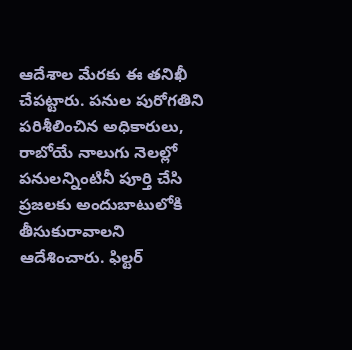ఆదేశాల మేరకు ఈ తనిఖీ చేపట్టారు. పనుల పురోగతిని పరిశీలించిన అధికారులు, రాబోయే నాలుగు నెలల్లో పనులన్నింటినీ పూర్తి చేసి ప్రజలకు అందుబాటులోకి తీసుకురావాలని ఆదేశించారు. ఫిల్టర్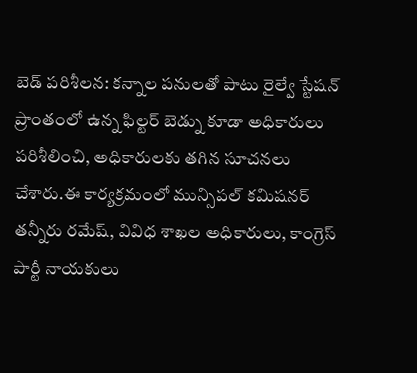బెడ్ పరిశీలన: కన్నాల పనులతో పాటు రైల్వే స్టేషన్ ప్రాంతంలో ఉన్న ఫిల్టర్ బెడ్ను కూడా అధికారులు పరిశీలించి, అధికారులకు తగిన సూచనలు చేశారు.ఈ కార్యక్రమంలో మున్సిపల్ కమిషనర్ తన్నీరు రమేష్, వివిధ శాఖల అధికారులు, కాంగ్రెస్ పార్టీ నాయకులు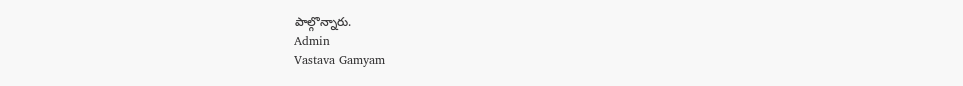పాల్గొన్నారు.
Admin
Vastava Gamyam